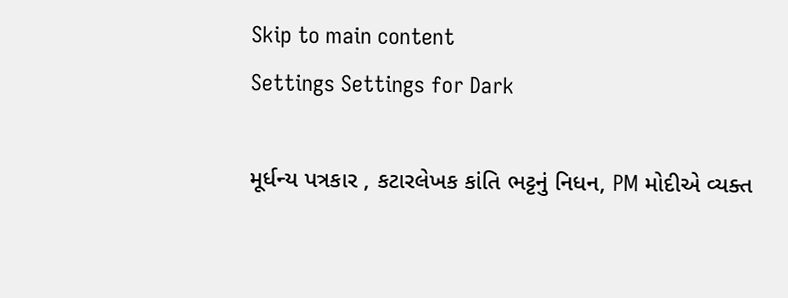Skip to main content
Settings Settings for Dark

મૂર્ધન્ય પત્રકાર , કટારલેખક કાંતિ ભટ્ટનું નિધન, PM મોદીએ વ્યક્ત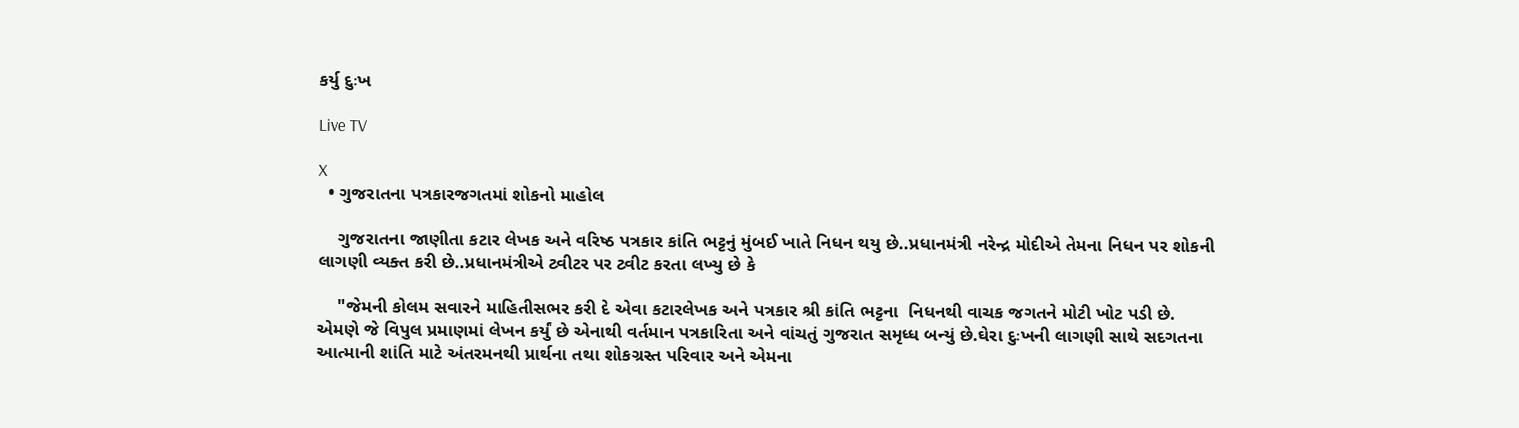કર્યુ દુઃખ

Live TV

X
  • ગુજરાતના પત્રકારજગતમાં શોકનો માહોલ

    ગુજરાતના જાણીતા કટાર લેખક અને વરિષ્ઠ પત્રકાર કાંતિ ભટ્ટનું મુંબઈ ખાતે નિધન થયુ છે..પ્રધાનમંત્રી નરેન્દ્ર મોદીએ તેમના નિધન પર શોકની લાગણી વ્યક્ત કરી છે..પ્રધાનમંત્રીએ ટ્વીટર પર ટ્વીટ કરતા લખ્યુ છે કે

    "જેમની કોલમ સવારને માહિતીસભર કરી દે એવા કટારલેખક અને પત્રકાર શ્રી કાંતિ ભટ્ટના  નિધનથી વાચક જગતને મોટી ખોટ પડી છે. એમણે જે વિપુલ પ્રમાણમાં લેખન કર્યું છે એનાથી વર્તમાન પત્રકારિતા અને વાંચતું ગુજરાત સમૃધ્ધ બન્યું છે.ઘેરા દુઃખની લાગણી સાથે સદગતના આત્માની શાંતિ માટે અંતરમનથી પ્રાર્થના તથા શોકગ્રસ્ત પરિવાર અને એમના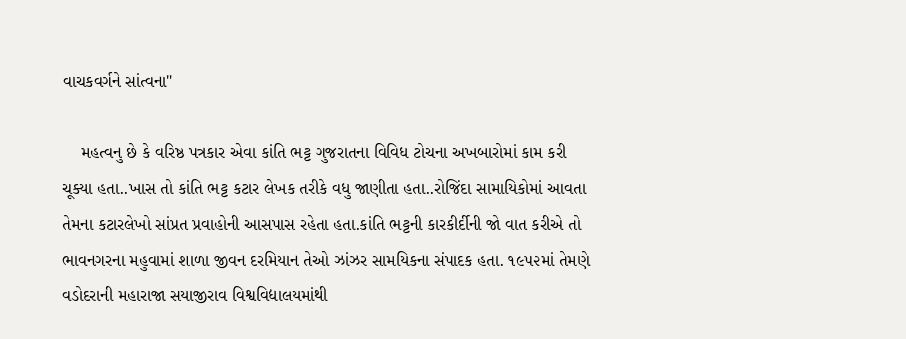વાચકવર્ગને સાંત્વના"

    મહત્વનુ છે કે વરિષ્ઠ પત્રકાર એવા કાંતિ ભટ્ટ ગુજરાતના વિવિધ ટોચના અખબારોમાં કામ કરી ચૂક્યા હતા..ખાસ તો કાંતિ ભટ્ટ કટાર લેખક તરીકે વધુ જાણીતા હતા..રોજિંદા સામાયિકોમાં આવતા તેમના કટારલેખો સાંપ્રત પ્રવાહોની આસપાસ રહેતા હતા.કાંતિ ભટ્ટની કારકીર્દીની જો વાત કરીએ તો ભાવનગરના મહુવામાં શાળા જીવન દરમિયાન તેઓ ઝાંઝર સામયિકના સંપાદક હતા. ૧૯૫૨માં તેમણે વડોદરાની મહારાજા સયાજીરાવ વિશ્વવિદ્યાલયમાંથી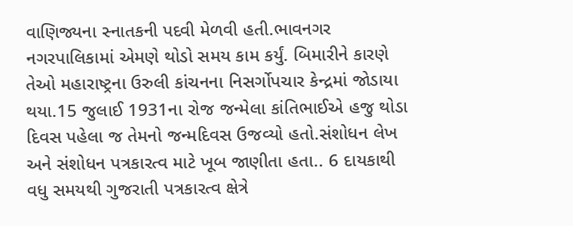વાણિજ્યના સ્નાતકની પદવી મેળવી હતી.ભાવનગર નગરપાલિકામાં એમણે થોડો સમય કામ કર્યું. બિમારીને કારણે તેઓ મહારાષ્ટ્રના ઉરુલી કાંચનના નિસર્ગોપચાર કેન્દ્રમાં જોડાયા થયા.15 જુલાઈ 1931ના રોજ જન્મેલા કાંતિભાઈએ હજુ થોડા દિવસ પહેલા જ તેમનો જન્મદિવસ ઉજવ્યો હતો.સંશોધન લેખ અને સંશોધન પત્રકારત્વ માટે ખૂબ જાણીતા હતા.. 6 દાયકાથી વધુ સમયથી ગુજરાતી પત્રકારત્વ ક્ષેત્રે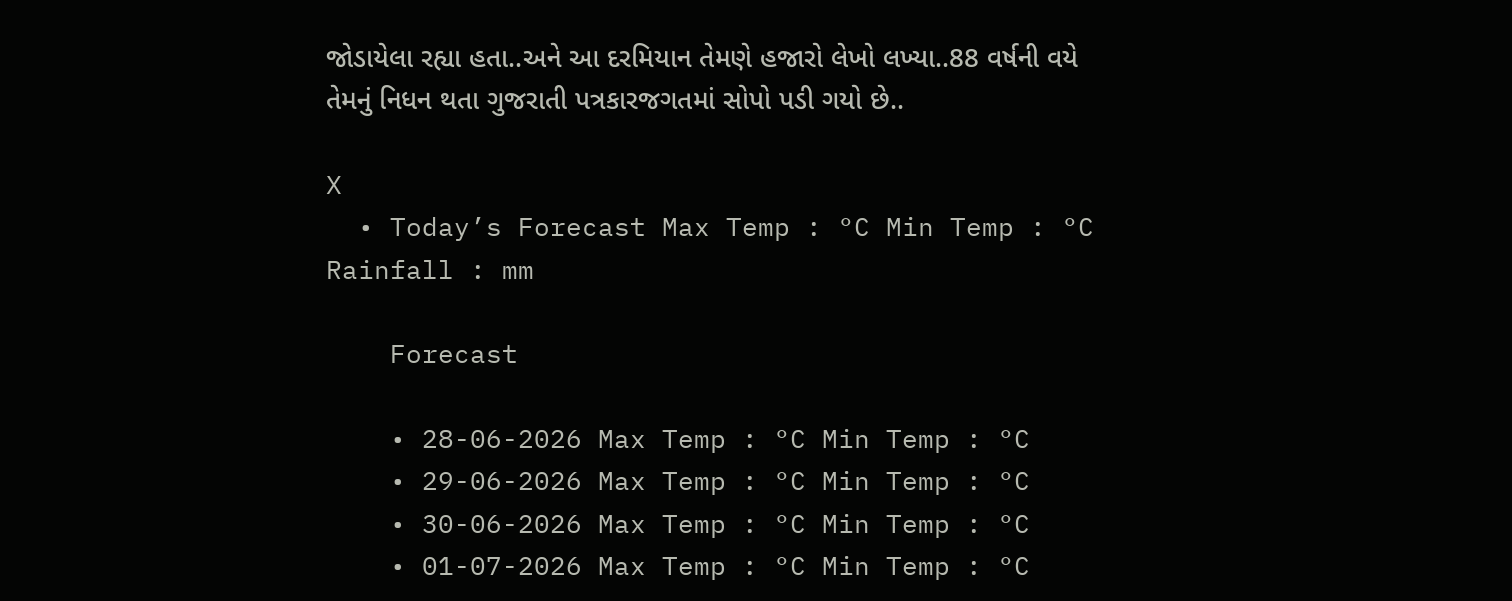જોડાયેલા રહ્યા હતા..અને આ દરમિયાન તેમણે હજારો લેખો લખ્યા..88 વર્ષની વયે તેમનું નિધન થતા ગુજરાતી પત્રકારજગતમાં સોપો પડી ગયો છે..

X
  • Today’s Forecast Max Temp : °C Min Temp : °C Rainfall : mm

    Forecast

    • 28-06-2026 Max Temp : °C Min Temp : °C
    • 29-06-2026 Max Temp : °C Min Temp : °C
    • 30-06-2026 Max Temp : °C Min Temp : °C
    • 01-07-2026 Max Temp : °C Min Temp : °C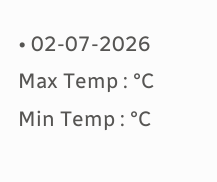• 02-07-2026 Max Temp : °C Min Temp : °C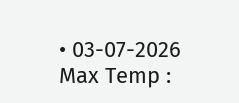• 03-07-2026 Max Temp :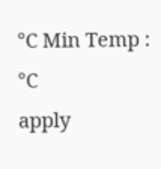°C Min Temp : °C
apply